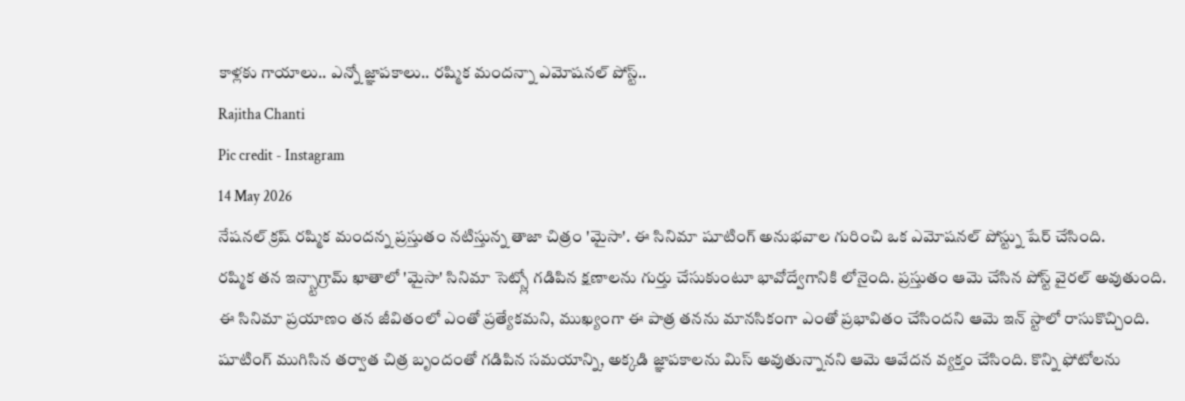కాళ్లకు గాయాలు.. ఎన్నో జ్ఞాపకాలు.. రష్మిక మందన్నా ఎమోషనల్ పోస్ట్..
Rajitha Chanti
Pic credit - Instagram
14 May 2026
నేషనల్ క్రష్ రష్మిక మందన్న ప్రస్తుతం నటిస్తున్న తాజా చిత్రం 'మైసా'. ఈ సినిమా షూటింగ్ అనుభవాల గురించి ఒక ఎమోషనల్ పోస్ట్ను షేర్ చేసింది.
రష్మిక తన ఇన్స్టాగ్రామ్ ఖాతాలో 'మైసా' సినిమా సెట్స్లో గడిపిన క్షణాలను గుర్తు చేసుకుంటూ భావోద్వేగానికి లోనైంది. ప్రస్తుతం ఆమె చేసిన పోస్ట్ వైరల్ అవుతుంది.
ఈ సినిమా ప్రయాణం తన జీవితంలో ఎంతో ప్రత్యేకమని, ముఖ్యంగా ఈ పాత్ర తనను మానసికంగా ఎంతో ప్రభావితం చేసిందని ఆమె ఇన్ స్టాలో రాసుకొచ్చింది.
షూటింగ్ ముగిసిన తర్వాత చిత్ర బృందంతో గడిపిన సమయాన్ని, అక్కడి జ్ఞాపకాలను మిస్ అవుతున్నానని ఆమె ఆవేదన వ్యక్తం చేసింది. కొన్ని ఫోటోలను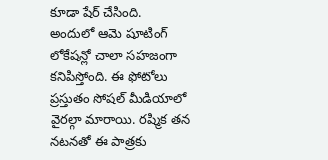కూడా షేర్ చేసింది.
అందులో ఆమె షూటింగ్ లోకేషన్లో చాలా సహజంగా కనిపిస్తోంది. ఈ ఫోటోలు ప్రస్తుతం సోషల్ మీడియాలో వైరల్గా మారాయి. రష్మిక తన నటనతో ఈ పాత్రకు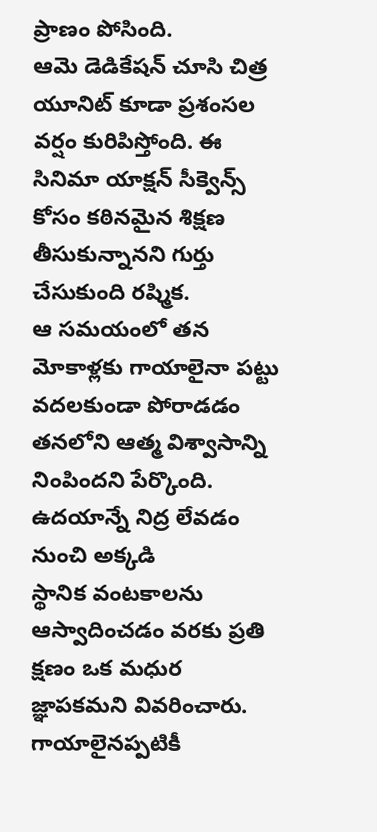ప్రాణం పోసింది.
ఆమె డెడికేషన్ చూసి చిత్ర యూనిట్ కూడా ప్రశంసల వర్షం కురిపిస్తోంది. ఈ సినిమా యాక్షన్ సీక్వెన్స్ కోసం కఠినమైన శిక్షణ తీసుకున్నానని గుర్తు చేసుకుంది రష్మిక.
ఆ సమయంలో తన మోకాళ్లకు గాయాలైనా పట్టు వదలకుండా పోరాడడం తనలోని ఆత్మ విశ్వాసాన్ని నింపిందని పేర్కొంది. ఉదయాన్నే నిద్ర లేవడం నుంచి అక్కడి
స్థానిక వంటకాలను ఆస్వాదించడం వరకు ప్రతి క్షణం ఒక మధుర జ్ఞాపకమని వివరించారు. గాయాలైనప్పటికీ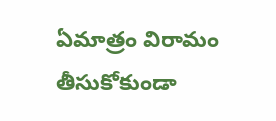ఏమాత్రం విరామం తీసుకోకుండా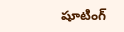షూటింగ్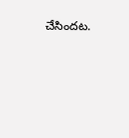చేసిందట.